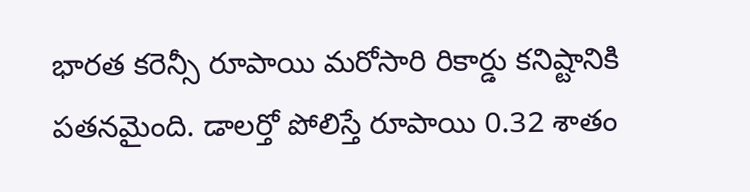భారత కరెన్సీ రూపాయి మరోసారి రికార్డు కనిష్టానికి పతనమైంది. డాలర్తో పోలిస్తే రూపాయి 0.32 శాతం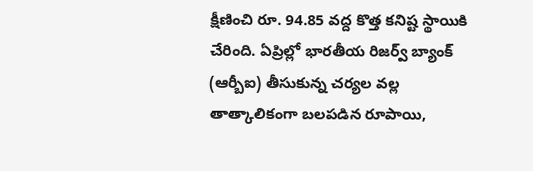క్షీణించి రూ. 94.85 వద్ద కొత్త కనిష్ట స్థాయికి చేరింది. ఏప్రిల్లో భారతీయ రిజర్వ్ బ్యాంక్ (ఆర్బీఐ) తీసుకున్న చర్యల వల్ల తాత్కాలికంగా బలపడిన రూపాయి,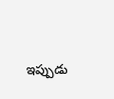ఇప్పుడు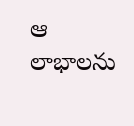ఆ లాభాలను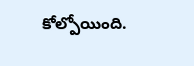కోల్పోయింది.